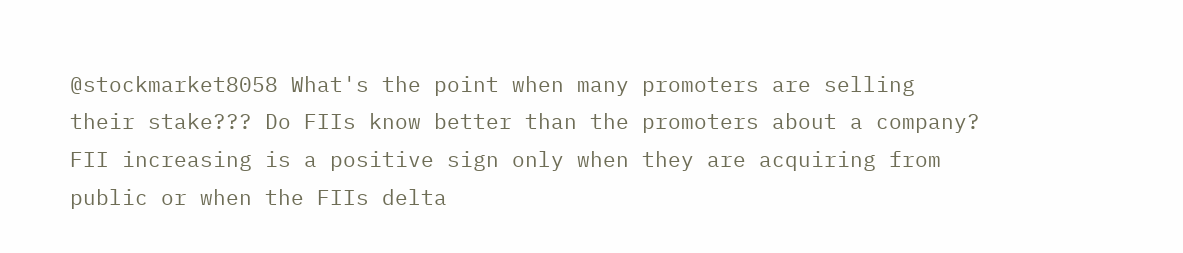@stockmarket8058 What's the point when many promoters are selling their stake??? Do FIIs know better than the promoters about a company?
FII increasing is a positive sign only when they are acquiring from public or when the FIIs delta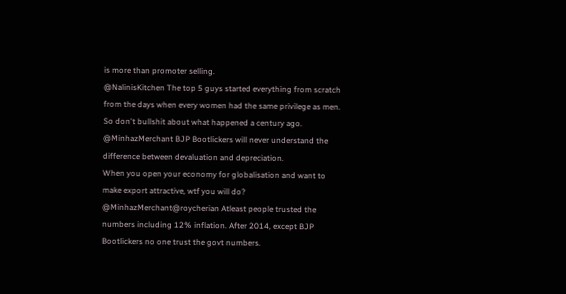is more than promoter selling.
@NalinisKitchen The top 5 guys started everything from scratch from the days when every women had the same privilege as men.
So don't bullshit about what happened a century ago.
@MinhazMerchant BJP Bootlickers will never understand the difference between devaluation and depreciation.
When you open your economy for globalisation and want to make export attractive, wtf you will do?
@MinhazMerchant@roycherian Atleast people trusted the numbers including 12% inflation. After 2014, except BJP Bootlickers no one trust the govt numbers.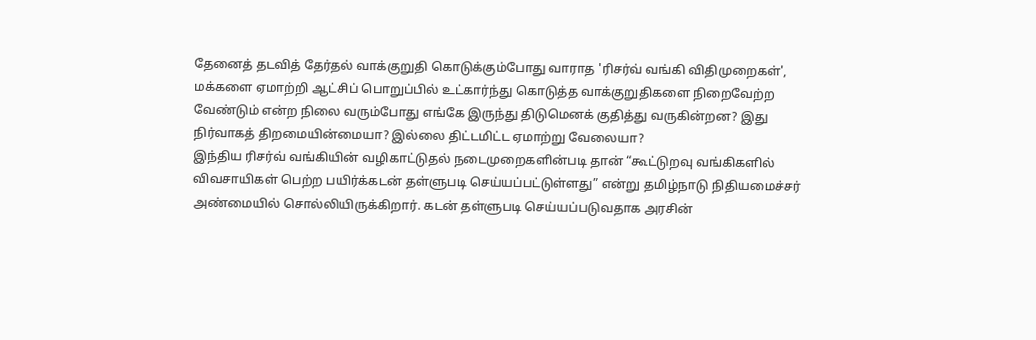தேனைத் தடவித் தேர்தல் வாக்குறுதி கொடுக்கும்போது வாராத 'ரிசர்வ் வங்கி விதிமுறைகள்', மக்களை ஏமாற்றி ஆட்சிப் பொறுப்பில் உட்கார்ந்து கொடுத்த வாக்குறுதிகளை நிறைவேற்ற வேண்டும் என்ற நிலை வரும்போது எங்கே இருந்து திடுமெனக் குதித்து வருகின்றன? இது நிர்வாகத் திறமையின்மையா? இல்லை திட்டமிட்ட ஏமாற்று வேலையா?
இந்திய ரிசர்வ் வங்கியின் வழிகாட்டுதல் நடைமுறைகளின்படி தான் “கூட்டுறவு வங்கிகளில் விவசாயிகள் பெற்ற பயிர்க்கடன் தள்ளுபடி செய்யப்பட்டுள்ளது” என்று தமிழ்நாடு நிதியமைச்சர் அண்மையில் சொல்லியிருக்கிறார். கடன் தள்ளுபடி செய்யப்படுவதாக அரசின்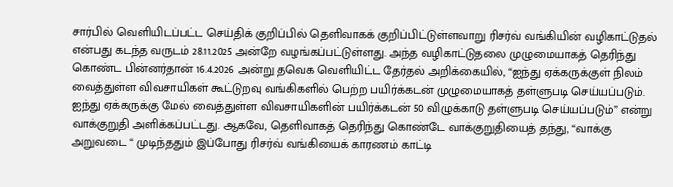சார்பில் வெளியிடப்பட்ட செய்திக் குறிப்பில் தெளிவாகக் குறிப்பிட்டுள்ளவாறு ரிசர்வ் வங்கியின் வழிகாட்டுதல் என்பது கடந்த வருடம் 28.11.2025 அன்றே வழங்கப்பட்டுள்ளது. அந்த வழிகாட்டுதலை முழுமையாகத் தெரிந்து கொண்ட பின்னர்தான் 16.4.2026 அன்று தவெக வெளியிட்ட தேர்தல் அறிக்கையில், “ஐந்து ஏக்கருக்குள் நிலம் வைத்துள்ள விவசாயிகள் கூட்டுறவு வங்கிகளில் பெற்ற பயிர்க்கடன் முழுமையாகத் தள்ளுபடி செய்யப்படும். ஐந்து ஏக்கருக்கு மேல் வைத்துள்ள விவசாயிகளின் பயிர்க்கடன் 50 விழுக்காடு தள்ளுபடி செய்யப்படும்” என்று வாக்குறுதி அளிக்கப்பட்டது. ஆகவே, தெளிவாகத் தெரிந்து கொண்டே வாக்குறுதியைத் தந்து, “வாக்கு அறுவடை “ முடிந்ததும் இப்போது ரிசர்வ் வங்கியைக் காரணம் காட்டி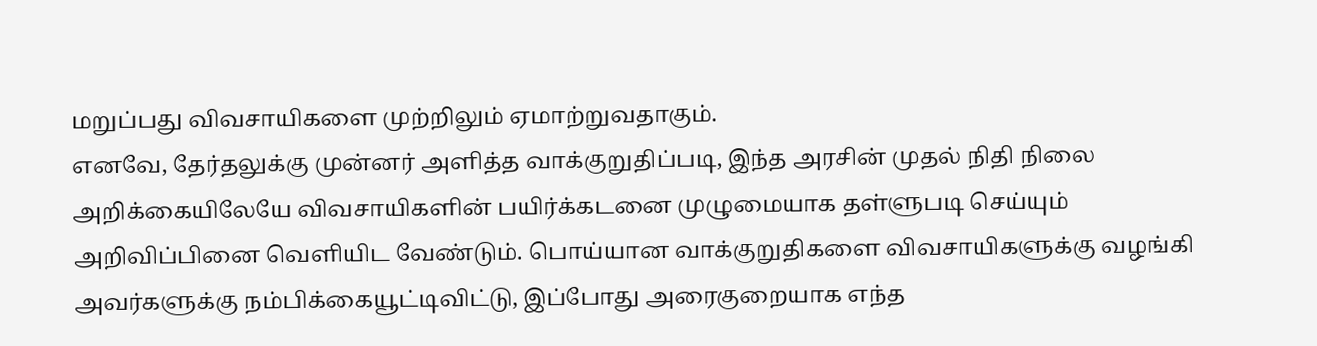மறுப்பது விவசாயிகளை முற்றிலும் ஏமாற்றுவதாகும்.
எனவே, தேர்தலுக்கு முன்னர் அளித்த வாக்குறுதிப்படி, இந்த அரசின் முதல் நிதி நிலை அறிக்கையிலேயே விவசாயிகளின் பயிர்க்கடனை முழுமையாக தள்ளுபடி செய்யும் அறிவிப்பினை வெளியிட வேண்டும். பொய்யான வாக்குறுதிகளை விவசாயிகளுக்கு வழங்கி அவர்களுக்கு நம்பிக்கையூட்டிவிட்டு, இப்போது அரைகுறையாக எந்த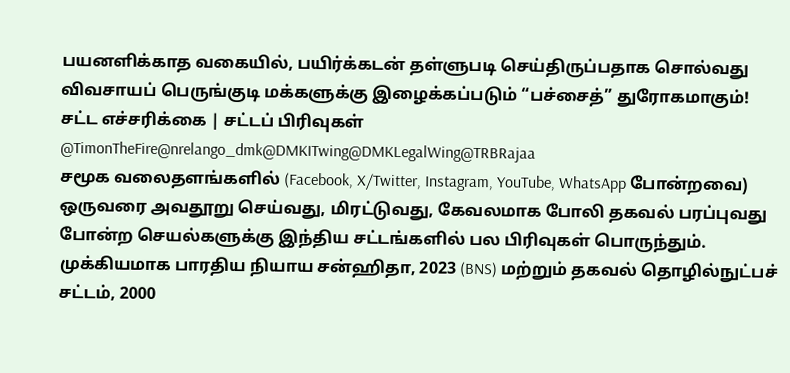பயனளிக்காத வகையில், பயிர்க்கடன் தள்ளுபடி செய்திருப்பதாக சொல்வது விவசாயப் பெருங்குடி மக்களுக்கு இழைக்கப்படும் “பச்சைத்” துரோகமாகும்!
சட்ட எச்சரிக்கை | சட்டப் பிரிவுகள் @TimonTheFire@nrelango_dmk@DMKITwing@DMKLegalWing@TRBRajaa
சமூக வலைதளங்களில் (Facebook, X/Twitter, Instagram, YouTube, WhatsApp போன்றவை) ஒருவரை அவதூறு செய்வது, மிரட்டுவது, கேவலமாக போலி தகவல் பரப்புவது போன்ற செயல்களுக்கு இந்திய சட்டங்களில் பல பிரிவுகள் பொருந்தும்.
முக்கியமாக பாரதிய நியாய சன்ஹிதா, 2023 (BNS) மற்றும் தகவல் தொழில்நுட்பச் சட்டம், 2000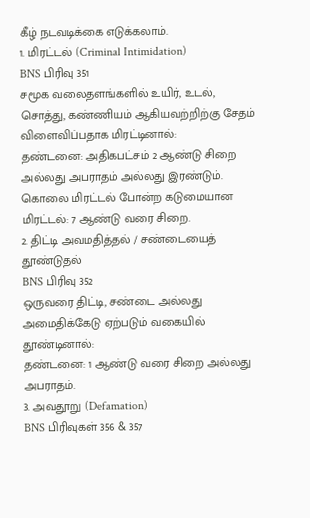கீழ் நடவடிக்கை எடுக்கலாம்.
1. மிரட்டல் (Criminal Intimidation)
BNS பிரிவு 351
சமூக வலைதளங்களில் உயிர், உடல், சொத்து, கண்ணியம் ஆகியவற்றிற்கு சேதம் விளைவிப்பதாக மிரட்டினால்:
தண்டனை: அதிகபட்சம் 2 ஆண்டு சிறை அல்லது அபராதம் அல்லது இரண்டும்.
கொலை மிரட்டல் போன்ற கடுமையான மிரட்டல்: 7 ஆண்டு வரை சிறை.
2. திட்டி அவமதித்தல் / சண்டையைத் தூண்டுதல்
BNS பிரிவு 352
ஒருவரை திட்டி, சண்டை அல்லது அமைதிக்கேடு ஏற்படும் வகையில் தூண்டினால்:
தண்டனை: 1 ஆண்டு வரை சிறை அல்லது அபராதம்.
3. அவதூறு (Defamation)
BNS பிரிவுகள் 356 & 357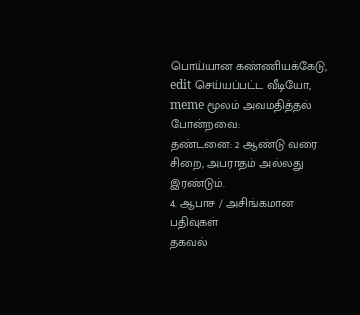பொய்யான கண்ணியக்கேடு, edit செய்யப்பட்ட வீடியோ, meme மூலம் அவமதித்தல் போன்றவை:
தண்டனை: 2 ஆண்டு வரை சிறை, அபராதம் அல்லது இரண்டும்.
4. ஆபாச / அசிங்கமான பதிவுகள்
தகவல்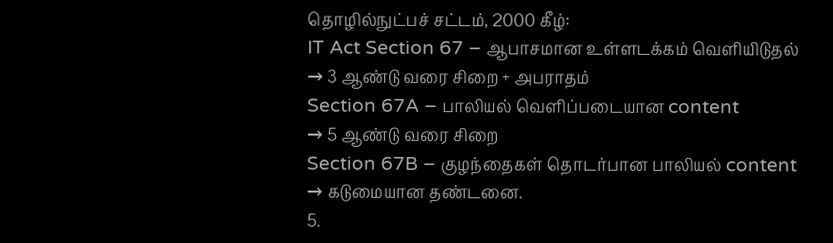தொழில்நுட்பச் சட்டம், 2000 கீழ்:
IT Act Section 67 – ஆபாசமான உள்ளடக்கம் வெளியிடுதல்
→ 3 ஆண்டு வரை சிறை + அபராதம்
Section 67A – பாலியல் வெளிப்படையான content
→ 5 ஆண்டு வரை சிறை
Section 67B – குழந்தைகள் தொடர்பான பாலியல் content
→ கடுமையான தண்டனை.
5.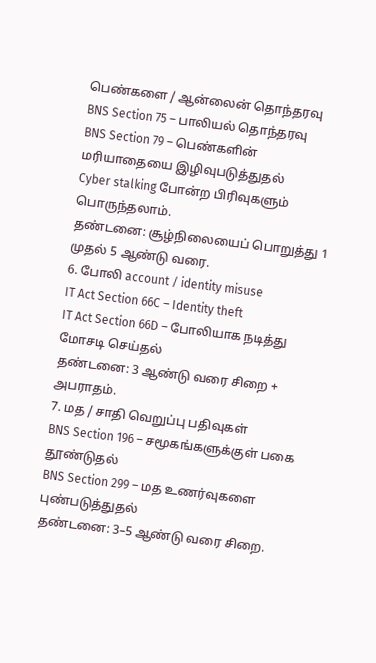பெண்களை / ஆன்லைன் தொந்தரவு
BNS Section 75 – பாலியல் தொந்தரவு
BNS Section 79 – பெண்களின் மரியாதையை இழிவுபடுத்துதல்
Cyber stalking போன்ற பிரிவுகளும் பொருந்தலாம்.
தண்டனை: சூழ்நிலையைப் பொறுத்து 1 முதல் 5 ஆண்டு வரை.
6. போலி account / identity misuse
IT Act Section 66C – Identity theft
IT Act Section 66D – போலியாக நடித்து மோசடி செய்தல்
தண்டனை: 3 ஆண்டு வரை சிறை + அபராதம்.
7. மத / சாதி வெறுப்பு பதிவுகள்
BNS Section 196 – சமூகங்களுக்குள் பகை தூண்டுதல்
BNS Section 299 – மத உணர்வுகளை புண்படுத்துதல்
தண்டனை: 3–5 ஆண்டு வரை சிறை.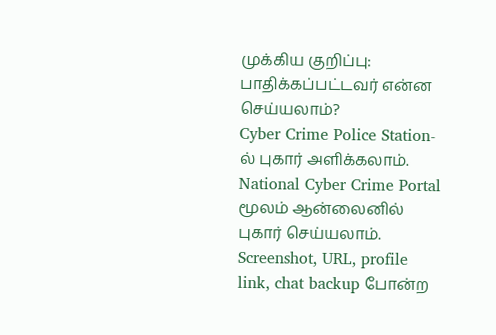முக்கிய குறிப்பு:
பாதிக்கப்பட்டவர் என்ன செய்யலாம்?
Cyber Crime Police Station-ல் புகார் அளிக்கலாம்.
National Cyber Crime Portal மூலம் ஆன்லைனில் புகார் செய்யலாம்.
Screenshot, URL, profile link, chat backup போன்ற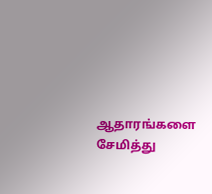ஆதாரங்களை சேமித்து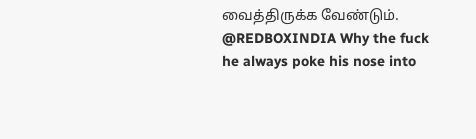வைத்திருக்க வேண்டும்.
@REDBOXINDIA Why the fuck he always poke his nose into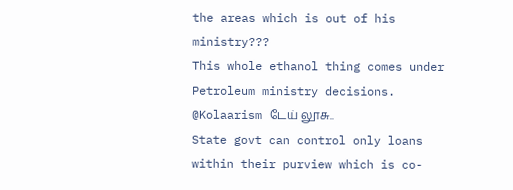the areas which is out of his ministry???
This whole ethanol thing comes under Petroleum ministry decisions.
@Kolaarism டேய் லூசு..
State govt can control only loans within their purview which is co-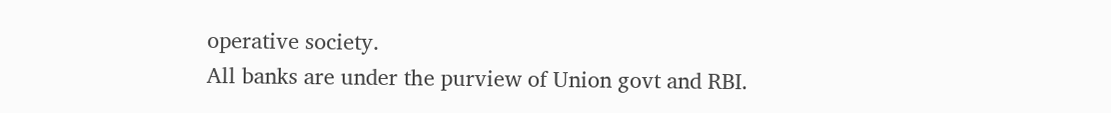operative society.
All banks are under the purview of Union govt and RBI.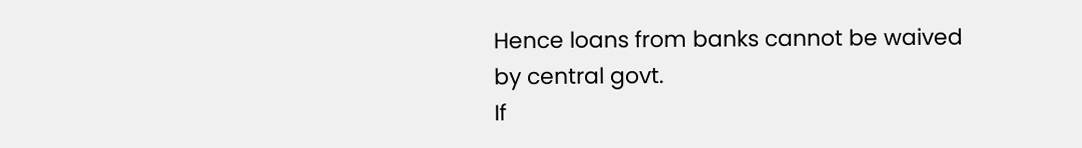Hence loans from banks cannot be waived by central govt.
If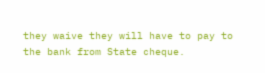they waive they will have to pay to the bank from State cheque.